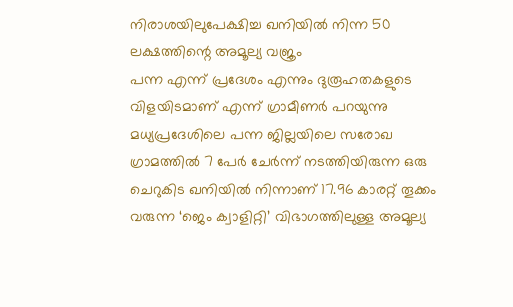നിരാശയിലുപേക്ഷിച്ച ഖനിയിൽ നിന്ന 50 ലക്ഷത്തിന്റെ അമൂല്യ വജ്രം
പന്ന എന്ന് പ്രദേശം എന്നും ദുരൂഹതകളുടെ വിളയിടമാണ് എന്ന് ഗ്രാമീണർ പറയുന്നു
മധ്യപ്രദേശിലെ പന്ന ജില്ലയിലെ സരോഖ ഗ്രാമത്തിൽ 7 പേർ ചേർന്ന് നടത്തിയിരുന്ന ഒരു ചെറുകിട ഖനിയിൽ നിന്നാണ് 17.96 കാരറ്റ് തൂക്കം വരുന്ന ‘ജെം ക്വാളിറ്റി’ വിഭാഗത്തിലുള്ള അമൂല്യ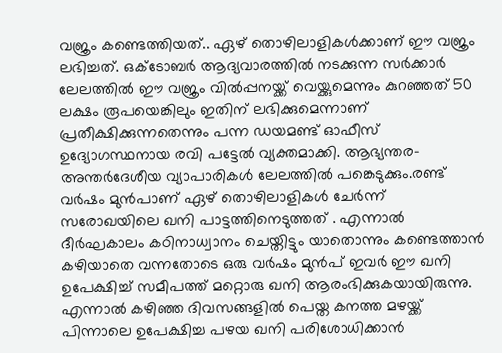വജ്രം കണ്ടെത്തിയത്.. ഏഴ് തൊഴിലാളികൾക്കാണ് ഈ വജ്രം ലഭിച്ചത്. ഒക്ടോബർ ആദ്യവാരത്തിൽ നടക്കുന്ന സർക്കാർ ലേലത്തിൽ ഈ വജ്രം വിൽപ്പനയ്ക്ക് വെയ്ക്കുമെന്നും കുറഞ്ഞത് 50 ലക്ഷം രൂപയെങ്കിലും ഇതിന് ലഭിക്കുമെന്നാണ് പ്രതീക്ഷിക്കുന്നതെന്നും പന്ന ഡയമണ്ട് ഓഫീസ് ഉദ്യോഗസ്ഥനായ രവി പട്ടേൽ വ്യക്തമാക്കി. ആഭ്യന്തര-അന്തർദേശീയ വ്യാപാരികൾ ലേലത്തിൽ പങ്കെടുക്കും.രണ്ട് വർഷം മുൻപാണ് ഏഴ് തൊഴിലാളികൾ ചേർന്ന് സരോഖയിലെ ഖനി പാട്ടത്തിനെടുത്തത് . എന്നാൽ ദീർഘകാലം കഠിനാധ്വാനം ചെയ്തിട്ടും യാതൊന്നും കണ്ടെത്താൻ കഴിയാതെ വന്നതോടെ ഒരു വർഷം മുൻപ് ഇവർ ഈ ഖനി ഉപേക്ഷിച്ച് സമീപത്ത് മറ്റൊരു ഖനി ആരംഭിക്കുകയായിരുന്നു. എന്നാൽ കഴിഞ്ഞ ദിവസങ്ങളിൽ പെയ്ത കനത്ത മഴയ്ക്ക് പിന്നാലെ ഉപേക്ഷിച്ച പഴയ ഖനി പരിശോധിക്കാൻ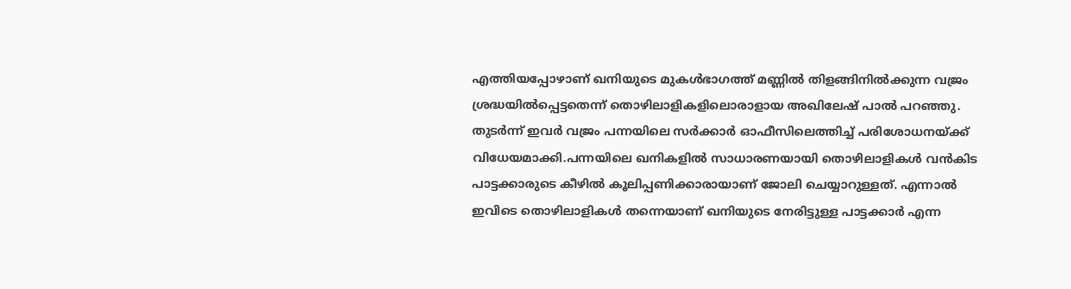എത്തിയപ്പോഴാണ് ഖനിയുടെ മുകൾഭാഗത്ത് മണ്ണിൽ തിളങ്ങിനിൽക്കുന്ന വജ്രം ശ്രദ്ധയിൽപ്പെട്ടതെന്ന് തൊഴിലാളികളിലൊരാളായ അഖിലേഷ് പാൽ പറഞ്ഞു. തുടർന്ന് ഇവർ വജ്രം പന്നയിലെ സർക്കാർ ഓഫീസിലെത്തിച്ച് പരിശോധനയ്ക്ക് വിധേയമാക്കി.പന്നയിലെ ഖനികളിൽ സാധാരണയായി തൊഴിലാളികൾ വൻകിട പാട്ടക്കാരുടെ കീഴിൽ കൂലിപ്പണിക്കാരായാണ് ജോലി ചെയ്യാറുള്ളത്. എന്നാൽ ഇവിടെ തൊഴിലാളികൾ തന്നെയാണ് ഖനിയുടെ നേരിട്ടുള്ള പാട്ടക്കാർ എന്ന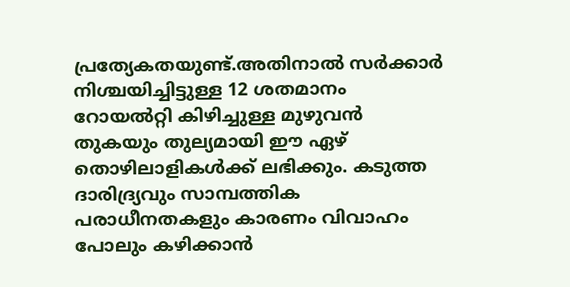പ്രത്യേകതയുണ്ട്.അതിനാൽ സർക്കാർ നിശ്ചയിച്ചിട്ടുള്ള 12 ശതമാനം റോയൽറ്റി കിഴിച്ചുള്ള മുഴുവൻ തുകയും തുല്യമായി ഈ ഏഴ് തൊഴിലാളികൾക്ക് ലഭിക്കും. കടുത്ത ദാരിദ്ര്യവും സാമ്പത്തിക പരാധീനതകളും കാരണം വിവാഹം പോലും കഴിക്കാൻ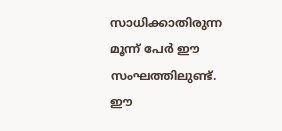സാധിക്കാതിരുന്ന മൂന്ന് പേർ ഈ സംഘത്തിലുണ്ട്. ഈ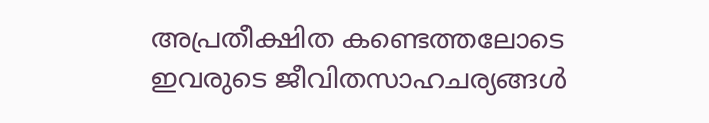അപ്രതീക്ഷിത കണ്ടെത്തലോടെ ഇവരുടെ ജീവിതസാഹചര്യങ്ങൾ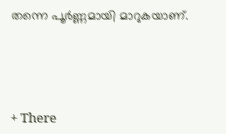തന്നെ പൂർണ്ണമായി മാറുകയാണ്.





+ There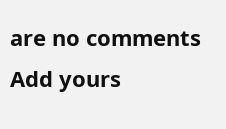are no comments
Add yours